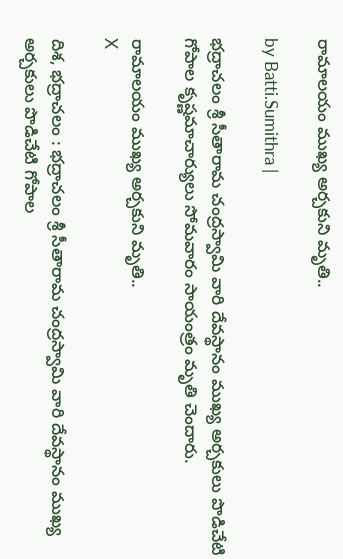రామాలయం ముఖ్య అర్చకుని మృతి..

by Batti.Sumithra |

భద్రాచలం శ్రీ సీతారామ చంద్రస్వామి వారి దేవస్థానం ముఖ్య అర్చకులు పొడిచేటి గోపాల కృష్ణమాచార్యులు సోమవారం సాయంత్రం మృతి చెందారు.

రామాలయం ముఖ్య అర్చకుని మృతి..
X

దిశ, భద్రాచలం : భద్రాచలం శ్రీ సీతారామ చంద్రస్వామి వారి దేవస్థానం ముఖ్య అర్చకులు పొడిచేటి గోపాల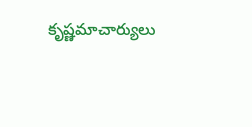కృష్ణమాచార్యులు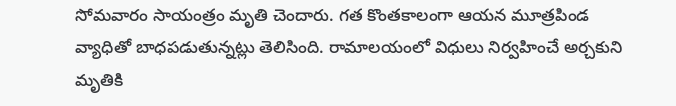సోమవారం సాయంత్రం మృతి చెందారు. గత కొంతకాలంగా ఆయన మూత్రపిండ వ్యాధితో బాధపడుతున్నట్లు తెలిసింది. రామాలయంలో విధులు నిర్వహించే అర్చకుని మృతికి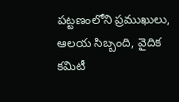పట్టణంలోని ప్రముఖులు, ఆలయ సిబ్బంది, వైదిక కమిటీ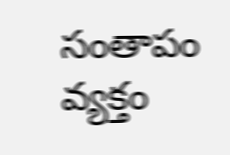సంతాపం వ్యక్తం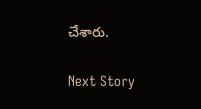చేశారు.

Next Story